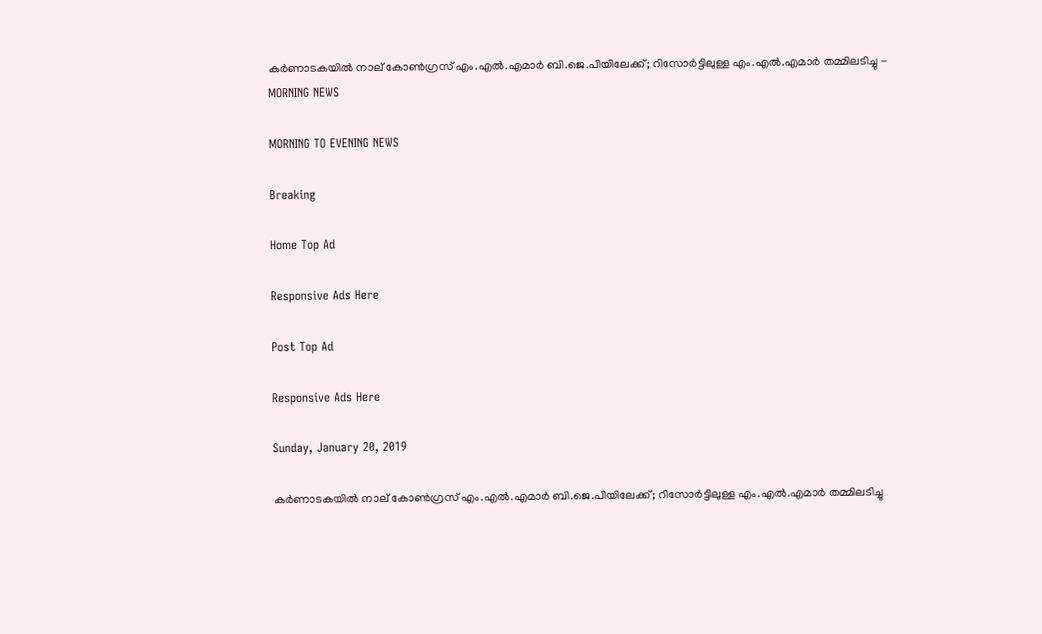കര്‍ണാടകയില്‍ നാല് കോണ്‍ഗ്രസ് എം.എല്‍.എമാര്‍ ബി.ജെ.പിയിലേക്ക്; റിസോര്‍ട്ടിലുള്ള എം.എല്‍.എമാര്‍ തമ്മിലടിച്ചു - MORNING NEWS

MORNING TO EVENING NEWS

Breaking

Home Top Ad

Responsive Ads Here

Post Top Ad

Responsive Ads Here

Sunday, January 20, 2019

കര്‍ണാടകയില്‍ നാല് കോണ്‍ഗ്രസ് എം.എല്‍.എമാര്‍ ബി.ജെ.പിയിലേക്ക്; റിസോര്‍ട്ടിലുള്ള എം.എല്‍.എമാര്‍ തമ്മിലടിച്ചു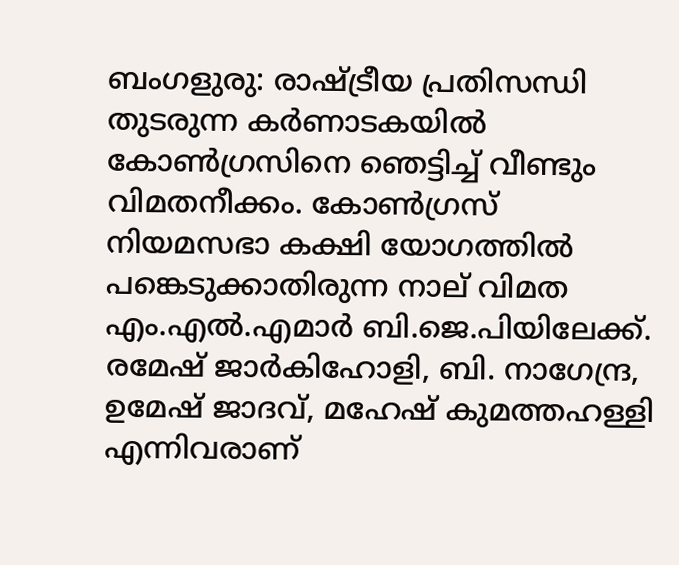ബംഗളുരു: രാഷ്ട്രീയ പ്രതിസന്ധി തുടരുന്ന കര്‍ണാടകയില്‍ കോണ്‍ഗ്രസിനെ ഞെട്ടിച്ച് വീണ്ടും വിമതനീക്കം. കോണ്‍ഗ്രസ് നിയമസഭാ കക്ഷി യോഗത്തില്‍ പങ്കെടുക്കാതിരുന്ന നാല് വിമത എം.എല്‍.എമാര്‍ ബി.ജെ.പിയിലേക്ക്. രമേഷ് ജാര്‍കിഹോളി, ബി. നാഗേന്ദ്ര, ഉമേഷ് ജാദവ്, മഹേഷ് കുമത്തഹള്ളി എന്നിവരാണ്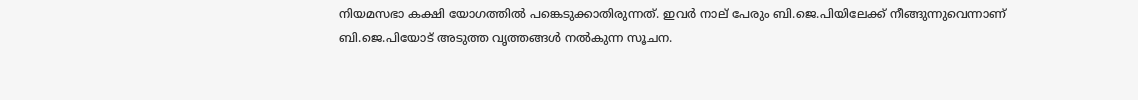നിയമസഭാ കക്ഷി യോഗത്തില്‍ പങ്കെടുക്കാതിരുന്നത്. ഇവര്‍ നാല് പേരും ബി.ജെ.പിയിലേക്ക് നീങ്ങുന്നുവെന്നാണ് ബി.ജെ.പിയോട് അടുത്ത വൃത്തങ്ങള്‍ നല്‍കുന്ന സൂചന.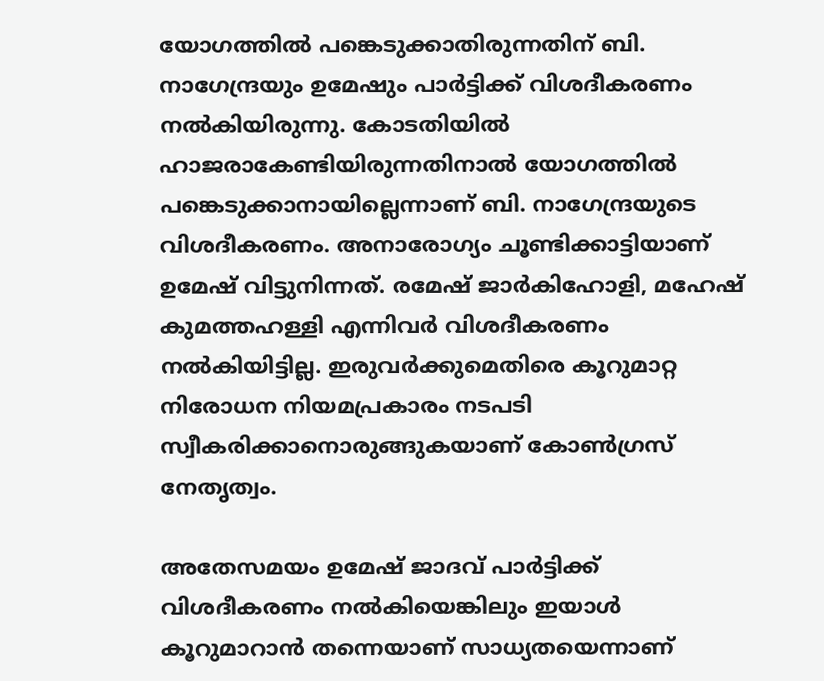യോഗത്തില്‍ പങ്കെടുക്കാതിരുന്നതിന് ബി. നാഗേന്ദ്രയും ഉമേഷും പാര്‍ട്ടിക്ക് വിശദീകരണം നല്‍കിയിരുന്നു. കോടതിയില്‍ ഹാജരാകേണ്ടിയിരുന്നതിനാല്‍ യോഗത്തില്‍ പങ്കെടുക്കാനായില്ലെന്നാണ് ബി. നാഗേന്ദ്രയുടെ വിശദീകരണം. അനാരോഗ്യം ചൂണ്ടിക്കാട്ടിയാണ് ഉമേഷ് വിട്ടുനിന്നത്. രമേഷ് ജാര്‍കിഹോളി, മഹേഷ് കുമത്തഹള്ളി എന്നിവര്‍ വിശദീകരണം നല്‍കിയിട്ടില്ല. ഇരുവര്‍ക്കുമെതിരെ കൂറുമാറ്റ നിരോധന നിയമപ്രകാരം നടപടി സ്വീകരിക്കാനൊരുങ്ങുകയാണ് കോണ്‍ഗ്രസ് നേതൃത്വം.

അതേസമയം ഉമേഷ് ജാദവ് പാര്‍ട്ടിക്ക് വിശദീകരണം നല്‍കിയെങ്കിലും ഇയാള്‍ കൂറുമാറാന്‍ തന്നെയാണ് സാധ്യതയെന്നാണ്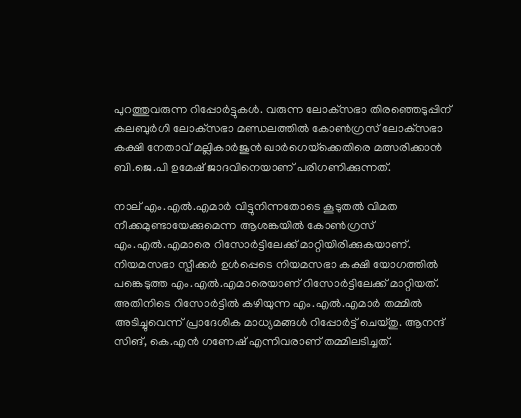പുറത്തുവരുന്ന റിപ്പോര്‍ട്ടുകള്‍. വരുന്ന ലോക്‌സഭാ തിരഞ്ഞെടുപ്പിന് കലബുര്‍ഗി ലോക്‌സഭാ മണ്ഡലത്തില്‍ കോണ്‍ഗ്രസ് ലോക്‌സഭാ കക്ഷി നേതാവ് മല്ലികാര്‍ജുന്‍ ഖാര്‍ഗെയ്‌ക്കെതിരെ മത്സരിക്കാന്‍ ബി.ജെ.പി ഉമേഷ് ജാദവിനെയാണ് പരിഗണിക്കുന്നത്.

നാല് എം.എല്‍.എമാര്‍ വിട്ടുനിന്നതോടെ കൂടുതല്‍ വിമത നീക്കമുണ്ടായേക്കുമെന്ന ആശങ്കയില്‍ കോണ്‍ഗ്രസ് എം.എല്‍.എമാരെ റിസോര്‍ട്ടിലേക്ക് മാറ്റിയിരിക്കുകയാണ്. നിയമസഭാ സ്പീക്കര്‍ ഉള്‍പ്പെടെ നിയമസഭാ കക്ഷി യോഗത്തില്‍ പങ്കെടുത്ത എം.എല്‍.എമാരെയാണ് റിസോര്‍ട്ടിലേക്ക് മാറ്റിയത്. അതിനിടെ റിസോര്‍ട്ടില്‍ കഴിയുന്ന എം.എല്‍.എമാര്‍ തമ്മില്‍ അടിച്ചുവെന്ന് പ്രാദേശിക മാധ്യമങ്ങള്‍ റിപ്പോര്‍ട്ട് ചെയ്തു. ആനന്ദ് സിങ്, കെ.എന്‍ ഗണേഷ് എന്നിവരാണ് തമ്മിലടിച്ചത്.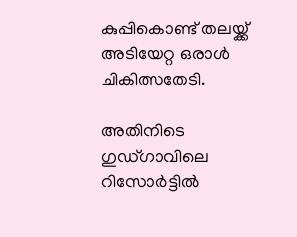കുപ്പികൊണ്ട് തലയ്ക്ക് അടിയേറ്റ ഒരാള്‍ ചികിത്സതേടി.

അതിനിടെ ഗുഡ്ഗാവിലെ റിസോര്‍ട്ടില്‍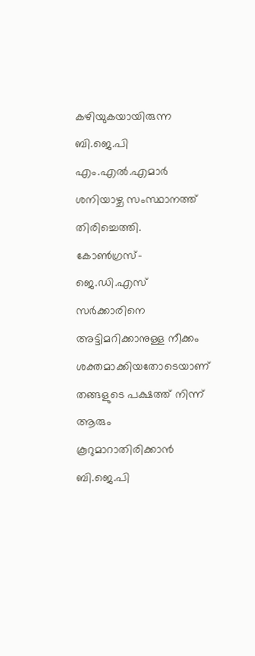കഴിയുകയായിരുന്ന ബി.ജെ.പി എം.എല്‍.എമാര്‍ ശനിയാഴ്ച സംസ്ഥാനത്ത് തിരിച്ചെത്തി. കോണ്‍ഗ്രസ്-ജെ.ഡി.എസ് സര്‍ക്കാരിനെ അട്ടിമറിക്കാനുള്ള നീക്കം ശക്തമാക്കിയതോടെയാണ് തങ്ങളുടെ പക്ഷത്ത് നിന്ന് ആരും കൂറുമാറാതിരിക്കാന്‍ ബി.ജെ.പി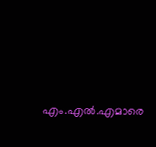എം.എല്‍.എമാരെ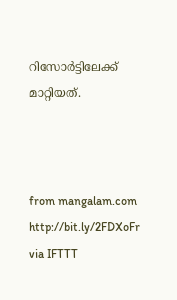റിസോര്‍ട്ടിലേക്ക് മാറ്റിയത്.



from mangalam.com http://bit.ly/2FDXoFr
via IFTTT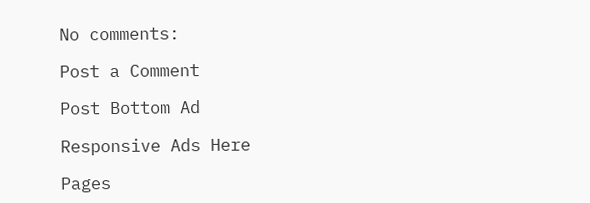No comments:

Post a Comment

Post Bottom Ad

Responsive Ads Here

Pages